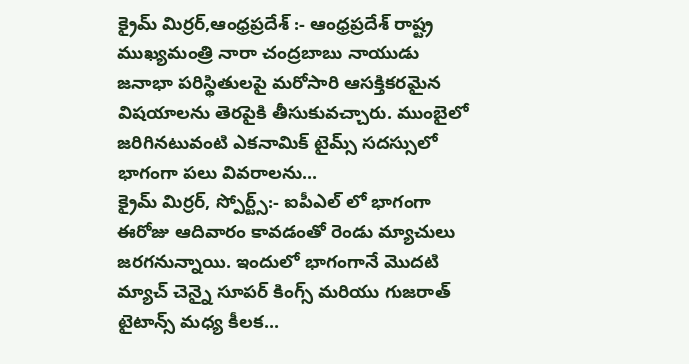క్రైమ్ మిర్రర్,ఆంధ్రప్రదేశ్ :- ఆంధ్రప్రదేశ్ రాష్ట్ర ముఖ్యమంత్రి నారా చంద్రబాబు నాయుడు జనాభా పరిస్థితులపై మరోసారి ఆసక్తికరమైన విషయాలను తెరపైకి తీసుకువచ్చారు. ముంబైలో జరిగినటువంటి ఎకనామిక్ టైమ్స్ సదస్సులో భాగంగా పలు వివరాలను...
క్రైమ్ మిర్రర్, స్పోర్ట్స్:- ఐపీఎల్ లో భాగంగా ఈరోజు ఆదివారం కావడంతో రెండు మ్యాచులు జరగనున్నాయి. ఇందులో భాగంగానే మొదటి మ్యాచ్ చెన్నై సూపర్ కింగ్స్ మరియు గుజరాత్ టైటాన్స్ మధ్య కీలక...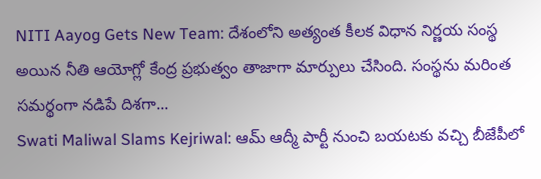NITI Aayog Gets New Team: దేశంలోని అత్యంత కీలక విధాన నిర్ణయ సంస్థ అయిన నీతి ఆయోగ్లో కేంద్ర ప్రభుత్వం తాజాగా మార్పులు చేసింది. సంస్థను మరింత సమర్థంగా నడిపే దిశగా...
Swati Maliwal Slams Kejriwal: ఆమ్ ఆద్మీ పార్టీ నుంచి బయటకు వచ్చి బీజేపీలో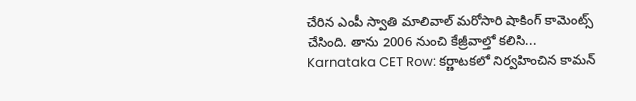చేరిన ఎంపీ స్వాతి మాలివాల్ మరోసారి షాకింగ్ కామెంట్స్ చేసింది. తాను 2006 నుంచి కేజ్రీవాల్తో కలిసి...
Karnataka CET Row: కర్ణాటకలో నిర్వహించిన కామన్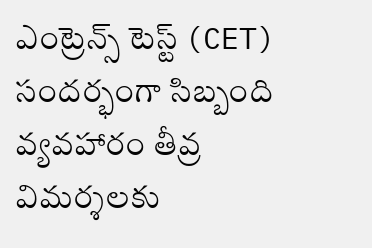ఎంట్రెన్స్ టెస్ట్ (CET) సందర్భంగా సిబ్బంది వ్యవహారం తీవ్ర విమర్శలకు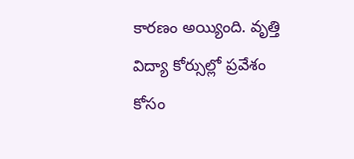కారణం అయ్యింది. వృత్తి విద్యా కోర్సుల్లో ప్రవేశం కోసం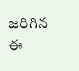జరిగిన ఈ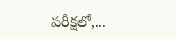పరీక్షలో,...